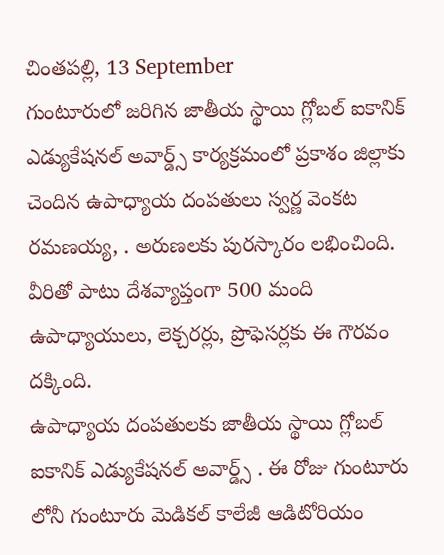చింతపల్లి, 13 September
గుంటూరులో జరిగిన జాతీయ స్థాయి గ్లోబల్ ఐకానిక్ ఎడ్యుకేషనల్ అవార్డ్స్ కార్యక్రమంలో ప్రకాశం జిల్లాకు చెందిన ఉపాధ్యాయ దంపతులు స్వర్ణ వెంకట రమణయ్య, . అరుణలకు పురస్కారం లభించింది. వీరితో పాటు దేశవ్యాప్తంగా 500 మంది ఉపాధ్యాయులు, లెక్చరర్లు, ప్రొఫెసర్లకు ఈ గౌరవం దక్కింది.
ఉపాధ్యాయ దంపతులకు జాతీయ స్థాయి గ్లోబల్ ఐకానిక్ ఎడ్యుకేషనల్ అవార్డ్స్ . ఈ రోజు గుంటూరు లోనీ గుంటూరు మెడికల్ కాలేజీ ఆడిటోరియం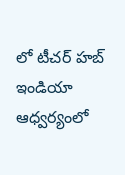లో టీచర్ హబ్ ఇండియా ఆధ్వర్యంలో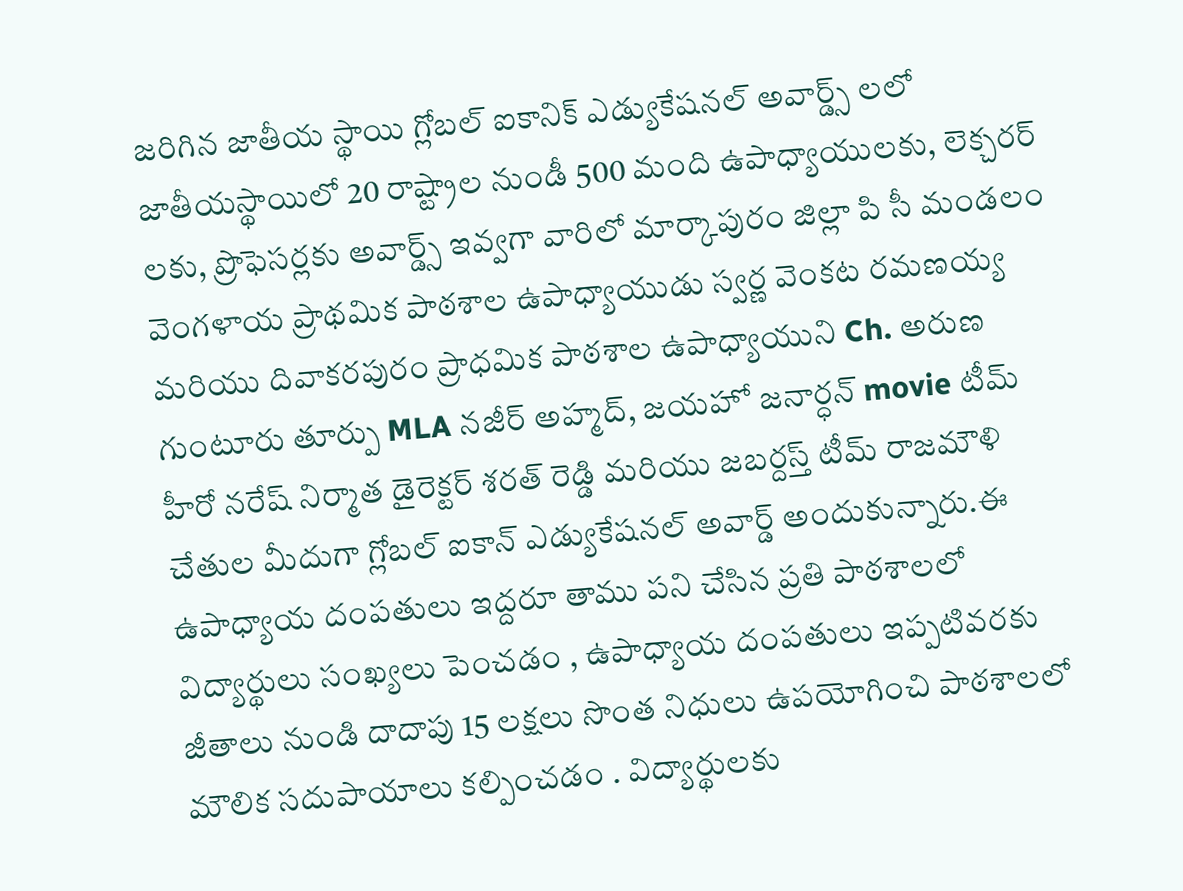జరిగిన జాతీయ స్థాయి గ్లోబల్ ఐకానిక్ ఎడ్యుకేషనల్ అవార్డ్స్ లలో జాతీయస్థాయిలో 20 రాష్ట్రాల నుండీ 500 మంది ఉపాధ్యాయులకు, లెక్చరర్ లకు, ప్రొఫెసర్లకు అవార్డ్స్ ఇవ్వగా వారిలో మార్కాపురం జిల్లా పి సీ మండలం వెంగళాయ ప్రాథమిక పాఠశాల ఉపాధ్యాయుడు స్వర్ణ వెంకట రమణయ్య మరియు దివాకరపురం ప్రాధమిక పాఠశాల ఉపాధ్యాయుని Ch. అరుణ గుంటూరు తూర్పు MLA నజీర్ అహ్మద్, జయహో జనార్ధన్ movie టీమ్ హీరో నరేష్ నిర్మాత డైరెక్టర్ శరత్ రెడ్డి మరియు జబర్దస్త్ టీమ్ రాజమౌళి చేతుల మీదుగా గ్లోబల్ ఐకాన్ ఎడ్యుకేషనల్ అవార్డ్ అందుకున్నారు.ఈ ఉపాధ్యాయ దంపతులు ఇద్దరూ తాము పని చేసిన ప్రతి పాఠశాలలో విద్యార్థులు సంఖ్యలు పెంచడం , ఉపాధ్యాయ దంపతులు ఇప్పటివరకు జీతాలు నుండి దాదాపు 15 లక్షలు సొంత నిధులు ఉపయోగించి పాఠశాలలో మౌలిక సదుపాయాలు కల్పించడం . విద్యార్థులకు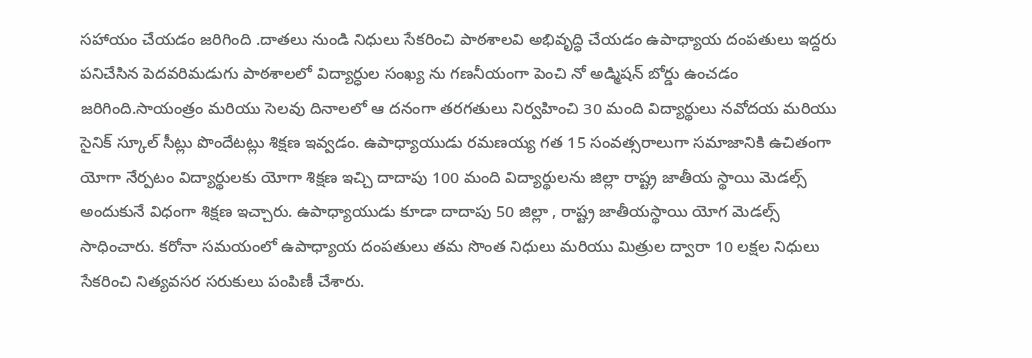సహాయం చేయడం జరిగింది .దాతలు నుండి నిధులు సేకరించి పాఠశాలవి అభివృద్ధి చేయడం ఉపాధ్యాయ దంపతులు ఇద్దరు పనిచేసిన పెదవరిమడుగు పాఠశాలలో విద్యార్ధుల సంఖ్య ను గణనీయంగా పెంచి నో అడ్మిషన్ బోర్డు ఉంచడం జరిగింది.సాయంత్రం మరియు సెలవు దినాలలో ఆ దనంగా తరగతులు నిర్వహించి 30 మంది విద్యార్థులు నవోదయ మరియు సైనిక్ స్కూల్ సీట్లు పొందేటట్లు శిక్షణ ఇవ్వడం. ఉపాధ్యాయుడు రమణయ్య గత 15 సంవత్సరాలుగా సమాజానికి ఉచితంగా యోగా నేర్పటం విద్యార్థులకు యోగా శిక్షణ ఇచ్చి దాదాపు 100 మంది విద్యార్థులను జిల్లా రాష్ట్ర జాతీయ స్థాయి మెడల్స్ అందుకునే విధంగా శిక్షణ ఇచ్చారు. ఉపాధ్యాయుడు కూడా దాదాపు 50 జిల్లా , రాష్ట్ర జాతీయస్థాయి యోగ మెడల్స్ సాధించారు. కరోనా సమయంలో ఉపాధ్యాయ దంపతులు తమ సొంత నిధులు మరియు మిత్రుల ద్వారా 10 లక్షల నిధులు సేకరించి నిత్యవసర సరుకులు పంపిణీ చేశారు.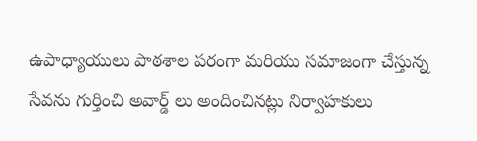ఉపాధ్యాయులు పాఠశాల పరంగా మరియు సమాజంగా చేస్తున్న సేవను గుర్తించి అవార్డ్ లు అందించినట్లు నిర్వాహకులు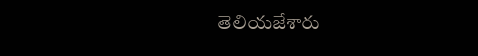తెలియజేశారు